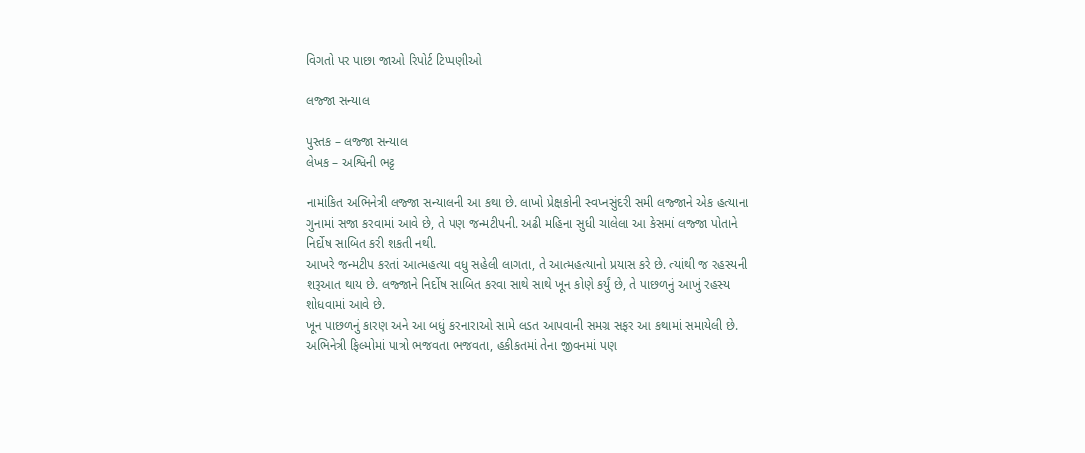વિગતો પર પાછા જાઓ રિપોર્ટ ટિપ્પણીઓ

લજ્જા સન્યાલ

પુસ્તક – લજ્જા સન્યાલ
લેખક – અશ્વિની ભટ્ટ

નામાંકિત અભિનેત્રી લજ્જા સન્યાલની આ કથા છે. લાખો પ્રેક્ષકોની સ્વપ્નસુંદરી સમી લજ્જાને એક હત્યાના ગુનામાં સજા કરવામાં આવે છે, તે પણ જન્મટીપની. અઢી મહિના સુધી ચાલેલા આ કેસમાં લજ્જા પોતાને નિર્દોષ સાબિત કરી શકતી નથી.
આખરે જન્મટીપ કરતાં આત્મહત્યા વધુ સહેલી લાગતા, તે આત્મહત્યાનો પ્રયાસ કરે છે. ત્યાંથી જ રહસ્યની શરૂઆત થાય છે. લજ્જાને નિર્દોષ સાબિત કરવા સાથે સાથે ખૂન કોણે કર્યું છે, તે પાછળનું આખું રહસ્ય શોધવામાં આવે છે.
ખૂન પાછળનું કારણ અને આ બધું કરનારાઓ સામે લડત આપવાની સમગ્ર સફર આ કથામાં સમાયેલી છે.
અભિનેત્રી ફિલ્મોમાં પાત્રો ભજવતા ભજવતા, હકીકતમાં તેના જીવનમાં પણ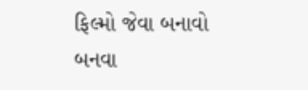ફિલ્મો જેવા બનાવો બનવા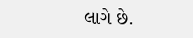લાગે છે.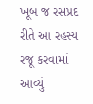ખૂબ જ રસપ્રદ રીતે આ રહસ્ય રજૂ કરવામાં આવ્યું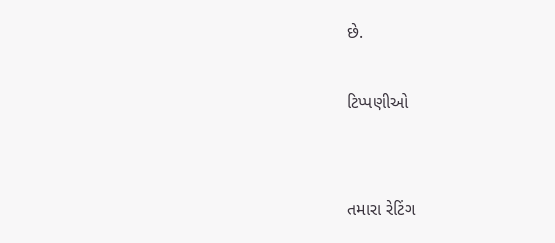છે.

ટિપ્પણીઓ


તમારા રેટિંગ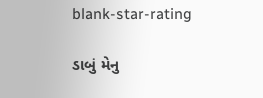blank-star-rating

ડાબું મેનુ